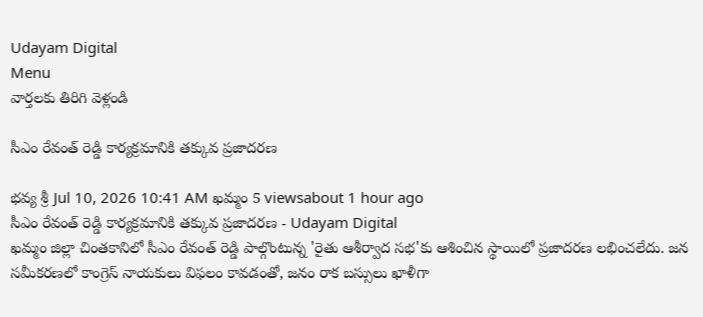Udayam Digital
Menu
వార్తలకు తిరిగి వెళ్లండి

సీఎం రేవంత్ రెడ్డి కార్యక్రమానికి తక్కువ ప్రజాదరణ

భవ్య శ్రీ Jul 10, 2026 10:41 AM ఖమ్మం 5 viewsabout 1 hour ago
సీఎం రేవంత్ రెడ్డి కార్యక్రమానికి తక్కువ ప్రజాదరణ - Udayam Digital
ఖమ్మం జిల్లా చింతకానిలో సీఎం రేవంత్ రెడ్డి పాల్గొంటున్న 'రైతు ఆశీర్వాద సభ'కు ఆశించిన స్థాయిలో ప్రజాదరణ లభించలేదు. జన సమీకరణలో కాంగ్రెస్ నాయకులు విఫలం కావడంతో, జనం రాక బస్సులు ఖాళీగా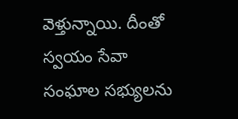వెళ్తున్నాయి. దీంతో స్వయం సేవా సంఘాల సభ్యులను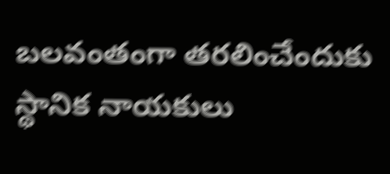బలవంతంగా తరలించేందుకు స్థానిక నాయకులు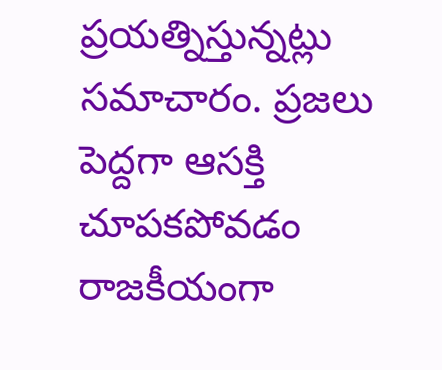ప్రయత్నిస్తున్నట్లు సమాచారం. ప్రజలు పెద్దగా ఆసక్తి చూపకపోవడం రాజకీయంగా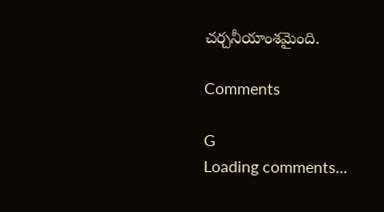చర్చనీయాంశమైంది.

Comments

G
Loading comments...